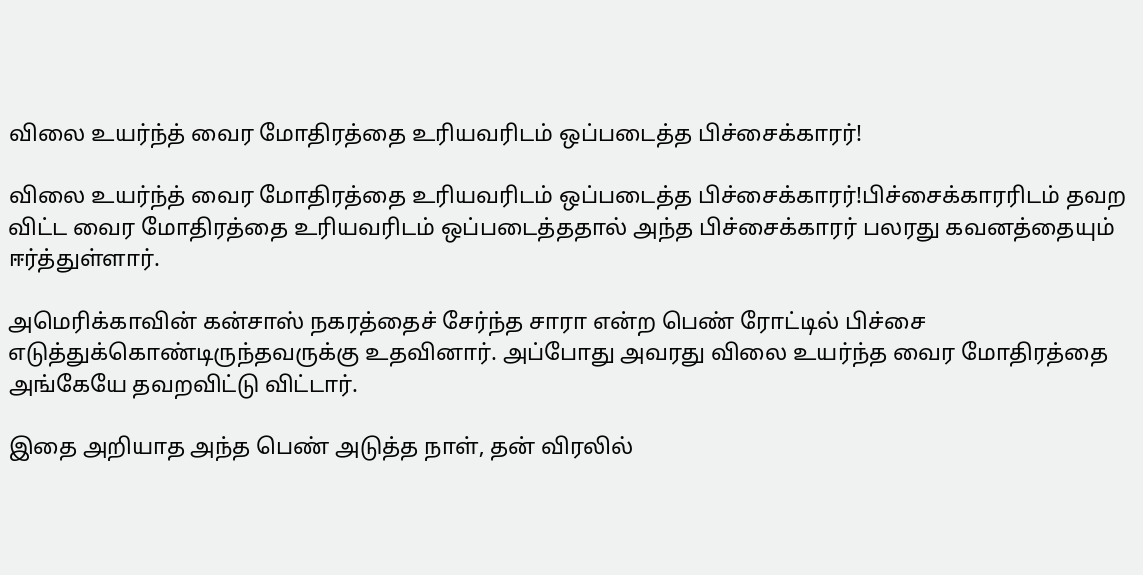விலை உயர்ந்த் வைர மோதிரத்தை உரியவரிடம் ஒப்படைத்த பிச்சைக்காரர்!

விலை உயர்ந்த் வைர மோதிரத்தை உரியவரிடம் ஒப்படைத்த பிச்சைக்காரர்!பிச்சைக்காரரிடம் தவற விட்ட வைர மோதிரத்தை உரியவரிடம் ஒப்படைத்ததால் அந்த பிச்சைக்காரர் பலரது கவனத்தையும் ஈர்த்துள்ளார்.

அமெரிக்காவின் கன்சாஸ் நகரத்தைச் சேர்ந்த சாரா என்ற பெண் ரோட்டில் பிச்சை எடுத்துக்கொண்டிருந்தவருக்கு உதவினார். அப்போது அவரது விலை உயர்ந்த வைர மோதிரத்தை அங்கேயே தவறவிட்டு விட்டார்.

இதை அறியாத அந்த பெண் அடுத்த நாள், தன் விரலில்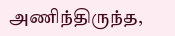அணிந்திருந்த,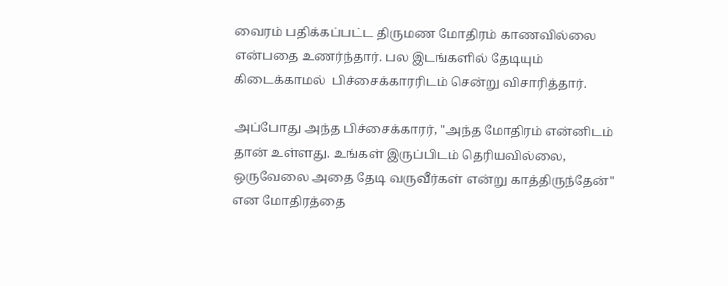வைரம் பதிக்கப்பட்ட திருமண மோதிரம் காணவில்லை என்பதை உணர்ந்தார். பல இடங்களில் தேடியும் கிடைக்காமல்  பிச்சைக்காரரிடம் சென்று விசாரித்தார்.

அப்போது அந்த பிச்சைக்காரர், "அந்த மோதிரம் என்னிடம் தான் உள்ளது. உங்கள் இருப்பிடம் தெரியவில்லை, ஒருவேலை அதை தேடி வருவீர்கள் என்று காத்திருந்தேன்" என மோதிரத்தை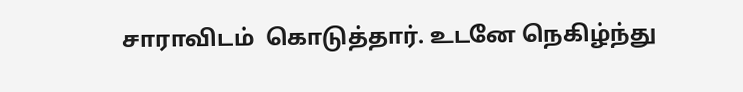சாராவிடம்  கொடுத்தார். உடனே நெகிழ்ந்து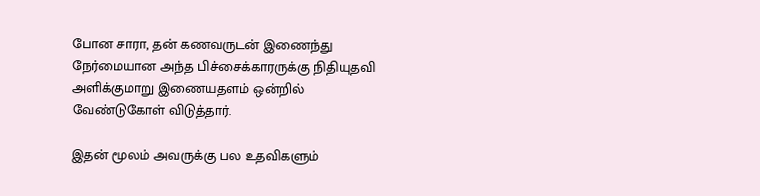போன சாரா, தன் கணவருடன் இணைந்து நேர்மையான அந்த பிச்சைக்காரருக்கு நிதியுதவி அளிக்குமாறு இணையதளம் ஒன்றில் வேண்டுகோள் விடுத்தார்.

இதன் மூலம் அவருக்கு பல உதவிகளும்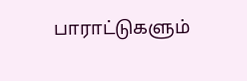பாராட்டுகளும்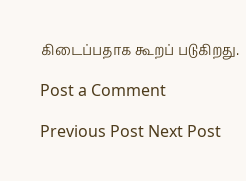கிடைப்பதாக கூறப் படுகிறது.

Post a Comment

Previous Post Next Post